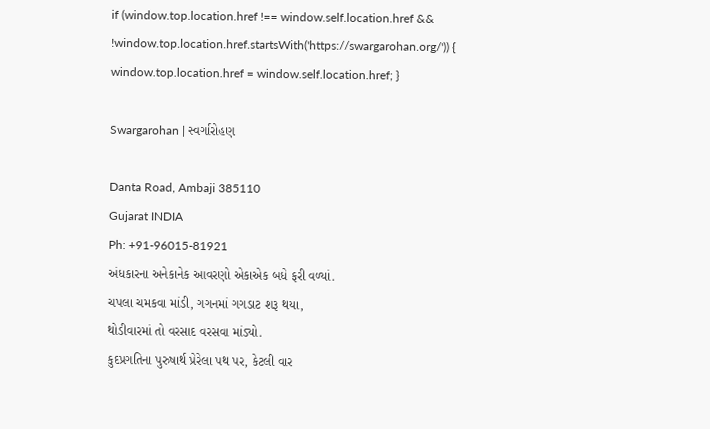if (window.top.location.href !== window.self.location.href && !window.top.location.href.startsWith('https://swargarohan.org/')) { window.top.location.href = window.self.location.href; }

Swargarohan | સ્વર્ગારોહણ

Danta Road, Ambaji 385110
Gujarat INDIA
Ph: +91-96015-81921
અંધકારના અનેકાનેક આવરણો એકાએક બધે ફરી વળ્યાં.
ચપલા ચમકવા માંડી, ગગનમાં ગગડાટ શરૂ થયા,
થોડીવારમાં તો વરસાદ વરસવા માંડ્યો.
કુદપ્રગતિના પુરુષાર્થ પ્રેરેલા પથ પર, કેટલી વાર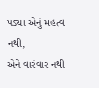પડ્યા એનું મહત્વ નથી,
એને વારંવાર નથી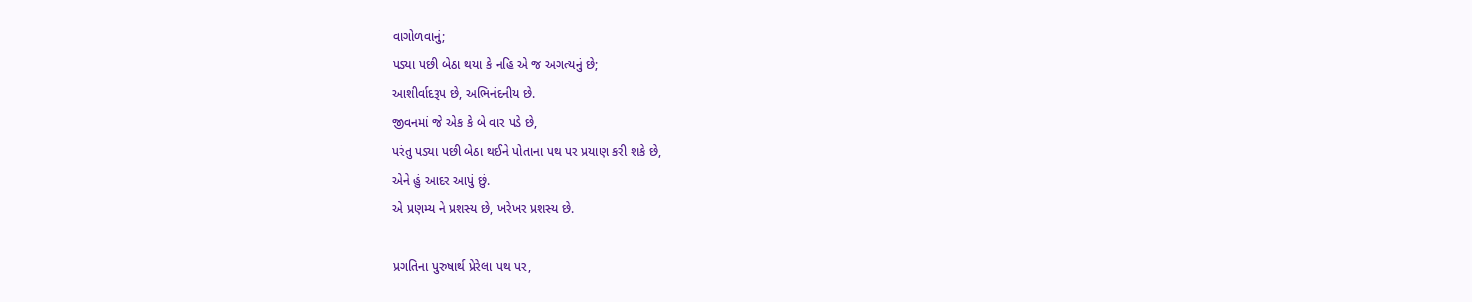વાગોળવાનું;
પડ્યા પછી બેઠા થયા કે નહિ એ જ અગત્યનું છે;
આશીર્વાદરૂપ છે, અભિનંદનીય છે.
જીવનમાં જે એક કે બે વાર પડે છે,
પરંતુ પડ્યા પછી બેઠા થઈને પોતાના પથ પર પ્રયાણ કરી શકે છે,
એને હું આદર આપું છું.
એ પ્રણમ્ય ને પ્રશસ્ય છે, ખરેખર પ્રશસ્ય છે.

પ્રગતિના પુરુષાર્થ પ્રેરેલા પથ પર,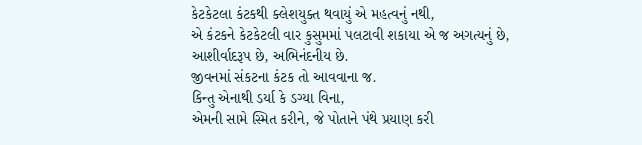કેટકેટલા કંટકથી ક્લેશયુક્ત થવાયું એ મહત્વનું નથી,
એ કંટકને કેટકેટલી વાર કુસુમમાં પલટાવી શકાયા એ જ અગત્યનું છે,
આશીર્વાદરૂપ છે, અભિનંદનીય છે.
જીવનમાં સંકટના કંટક તો આવવાના જ.
કિન્તુ એનાથી ડર્યા કે ડગ્યા વિના,
એમની સામે સ્મિત કરીને, જે પોતાને પંથે પ્રયાણ કરી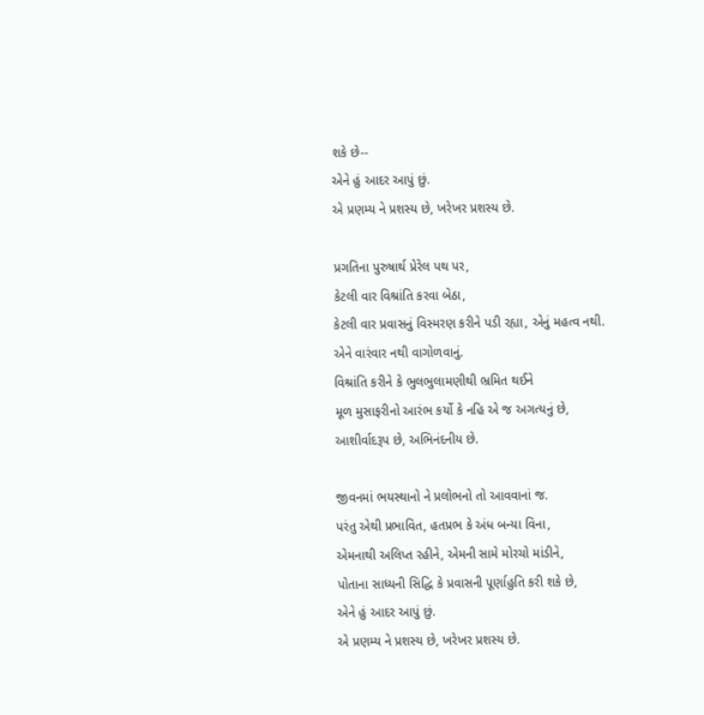શકે છે--
એને હું આદર આપું છું.
એ પ્રણમ્ય ને પ્રશસ્ય છે, ખરેખર પ્રશસ્ય છે.

પ્રગતિના પુરુષાર્થ પ્રેરેલ પથ પર,
કેટલી વાર વિશ્રાંતિ કરવા બેઠા,
કેટલી વાર પ્રવાસનું વિસ્મરણ કરીને પડી રહ્યા, એનું મહત્વ નથી.
એને વારંવાર નથી વાગોળવાનું.
વિશ્રાંતિ કરીને કે ભુલભુલામણીથી ભ્રમિત થઈને
મૂળ મુસાફરીનો આરંભ કર્યો કે નહિ એ જ અગત્યનું છે,
આશીર્વાદરૂપ છે, અભિનંદનીય છે.

જીવનમાં ભયસ્થાનો ને પ્રલોભનો તો આવવાનાં જ.
પરંતુ એથી પ્રભાવિત, હતપ્રભ કે અંધ બન્યા વિના,
એમનાથી અલિપ્ત રહીને, એમની સામે મોરચો માંડીને,
પોતાના સાધ્યની સિદ્ધિ કે પ્રવાસની પૂર્ણાહુતિ કરી શકે છે,
એને હું આદર આપું છું.
એ પ્રણમ્ય ને પ્રશસ્ય છે, ખરેખર પ્રશસ્ય છે.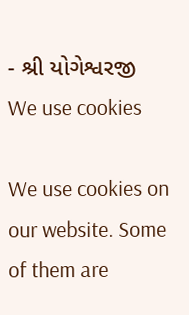- શ્રી યોગેશ્વરજી
We use cookies

We use cookies on our website. Some of them are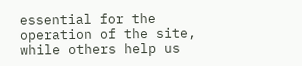essential for the operation of the site, while others help us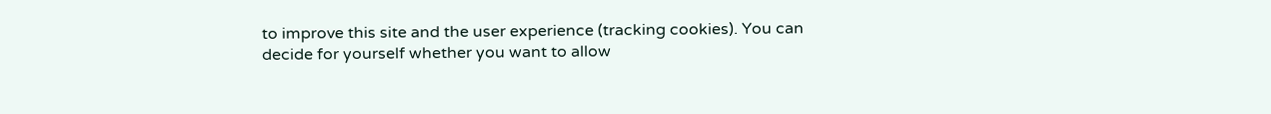to improve this site and the user experience (tracking cookies). You can decide for yourself whether you want to allow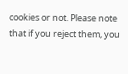cookies or not. Please note that if you reject them, you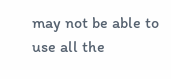may not be able to use all the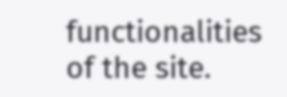functionalities of the site.